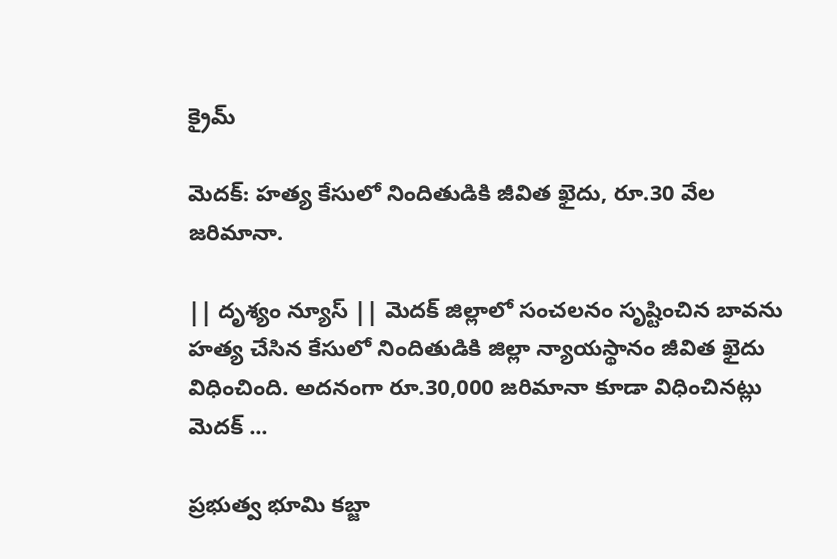క్రైమ్

మెదక్‌: హత్య కేసులో నిందితుడికి జీవిత ఖైదు, రూ.30 వేల జరిమానా.

|| దృశ్యం న్యూస్ || మెదక్ జిల్లాలో సంచలనం సృష్టించిన బావను హత్య చేసిన కేసులో నిందితుడికి జిల్లా న్యాయస్థానం జీవిత ఖైదు విధించింది. అదనంగా రూ.30,000 జరిమానా కూడా విధించినట్లు మెదక్ ...

ప్రభుత్వ భూమి కబ్జా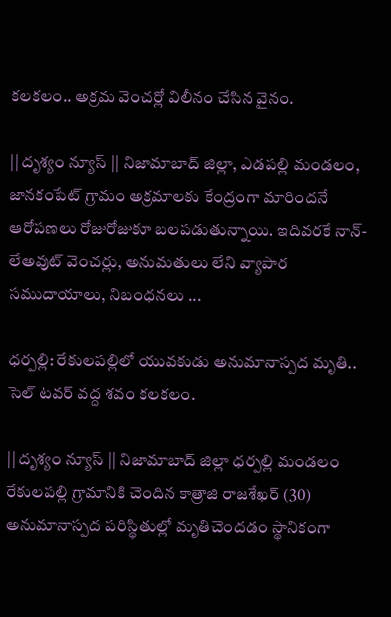కలకలం.. అక్రమ వెంచర్లో విలీనం చేసిన వైనం.

|| దృశ్యం న్యూస్ || నిజామాబాద్ జిల్లా, ఎడపల్లి మండలం, జానకంపేట్ గ్రామం అక్రమాలకు కేంద్రంగా మారిందనే ఆరోపణలు రోజురోజుకూ బలపడుతున్నాయి. ఇదివరకే నాన్-లేఅవుట్ వెంచర్లు, అనుమతులు లేని వ్యాపార సముదాయాలు, నిబంధనలు ...

ధర్పల్లి: రేకులపల్లిలో యువకుడు అనుమానాస్పద మృతి.. సెల్ టవర్ వద్ద శవం కలకలం.

|| దృశ్యం న్యూస్ || నిజామాబాద్ జిల్లా ధర్పల్లి మండలం రేకులపల్లి గ్రామానికి చెందిన కాత్రాజి రాజశేఖర్ (30) అనుమానాస్పద పరిస్థితుల్లో మృతిచెందడం స్థానికంగా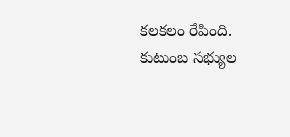కలకలం రేపింది. కుటుంబ సభ్యుల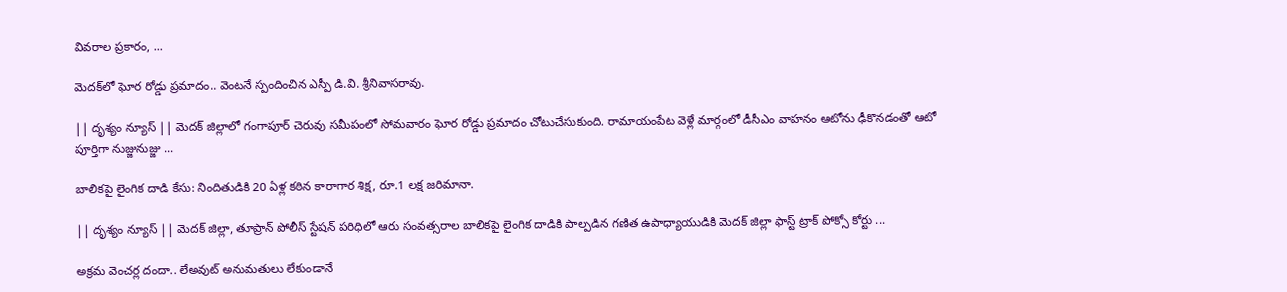వివరాల ప్రకారం, ...

మెదక్‌లో ఘోర రోడ్డు ప్రమాదం.. వెంటనే స్పందించిన ఎస్పీ డి.వి. శ్రీనివాసరావు.

|| దృశ్యం న్యూస్ || మెదక్ జిల్లాలో గంగాపూర్ చెరువు సమీపంలో సోమవారం ఘోర రోడ్డు ప్రమాదం చోటుచేసుకుంది. రామాయంపేట వెళ్లే మార్గంలో డీసీఎం వాహనం ఆటోను ఢీకొనడంతో ఆటో పూర్తిగా నుజ్జునుజ్జు ...

బాలికపై లైంగిక దాడి కేసు: నిందితుడికి 20 ఏళ్ల కఠిన కారాగార శిక్ష, రూ.1 లక్ష జరిమానా.

|| దృశ్యం న్యూస్ || మెదక్ జిల్లా, తూప్రాన్ పోలీస్ స్టేషన్ పరిధిలో ఆరు సంవత్సరాల బాలికపై లైంగిక దాడికి పాల్పడిన గణిత ఉపాధ్యాయుడికి మెదక్ జిల్లా ఫాస్ట్ ట్రాక్ పోక్సో కోర్టు ...

అక్రమ వెంచర్ల దందా.. లేఅవుట్ అనుమతులు లేకుండానే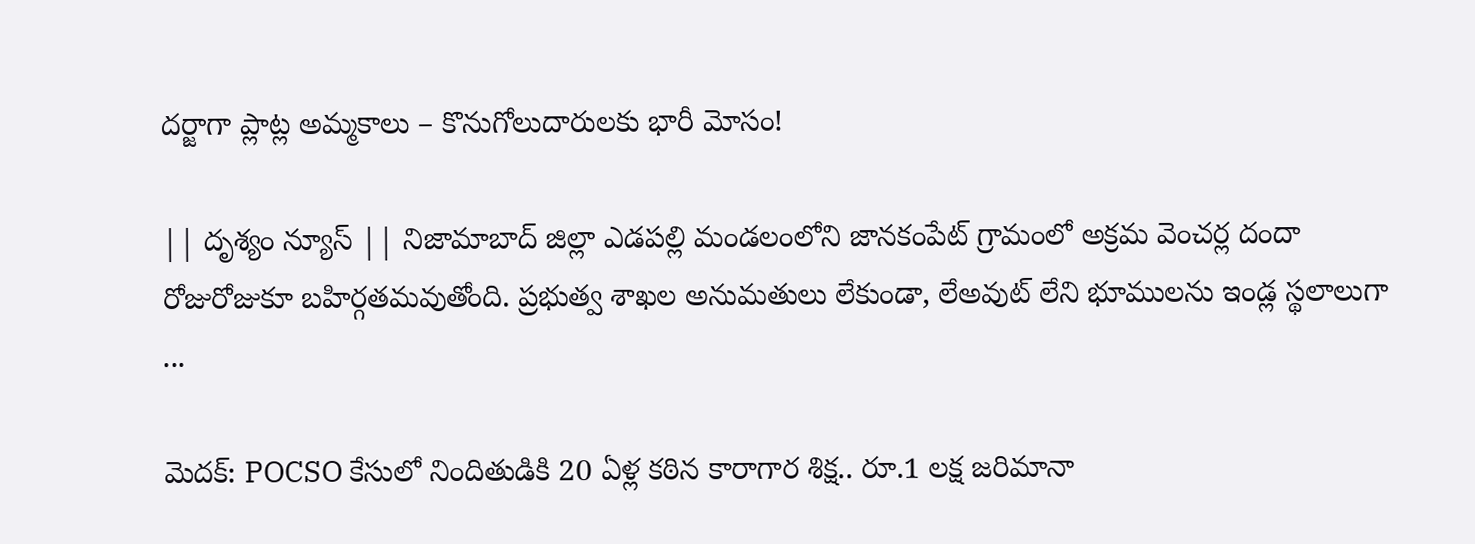దర్జాగా ప్లాట్ల అమ్మకాలు – కొనుగోలుదారులకు భారీ మోసం!

|| దృశ్యం న్యూస్ || నిజామాబాద్ జిల్లా ఎడపల్లి మండలంలోని జానకంపేట్ గ్రామంలో అక్రమ వెంచర్ల దందా రోజురోజుకూ బహిర్గతమవుతోంది. ప్రభుత్వ శాఖల అనుమతులు లేకుండా, లేఅవుట్ లేని భూములను ఇండ్ల స్థలాలుగా ...

మెదక్‌: POCSO కేసులో నిందితుడికి 20 ఏళ్ల కఠిన కారాగార శిక్ష.. రూ.1 లక్ష జరిమానా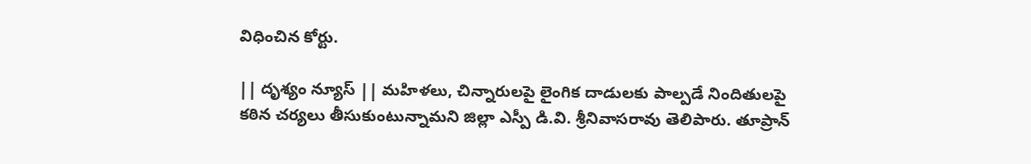విధించిన కోర్టు.

|| దృశ్యం న్యూస్ || మహిళలు, చిన్నారులపై లైంగిక దాడులకు పాల్పడే నిందితులపై కఠిన చర్యలు తీసుకుంటున్నామని జిల్లా ఎస్పీ డి.వి. శ్రీనివాసరావు తెలిపారు. తూప్రాన్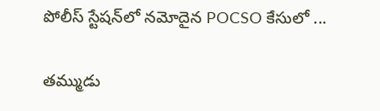పోలీస్ స్టేషన్‌లో నమోదైన POCSO కేసులో ...

తమ్ముడు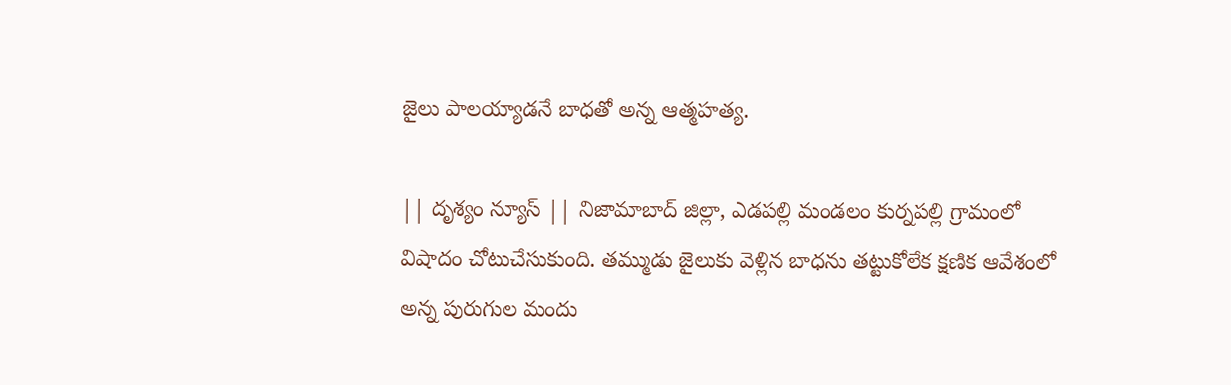జైలు పాలయ్యాడనే బాధతో అన్న ఆత్మహత్య.

|| దృశ్యం న్యూస్ || నిజామాబాద్ జిల్లా, ఎడపల్లి మండలం కుర్నపల్లి గ్రామంలో విషాదం చోటుచేసుకుంది. తమ్ముడు జైలుకు వెళ్లిన బాధను తట్టుకోలేక క్షణిక ఆవేశంలో అన్న పురుగుల మందు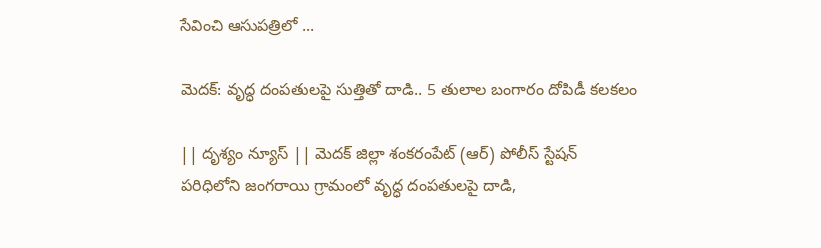సేవించి ఆసుపత్రిలో ...

మెదక్‌: వృద్ధ దంపతులపై సుత్తితో దాడి.. 5 తులాల బంగారం దోపిడీ కలకలం

|| దృశ్యం న్యూస్ || మెదక్ జిల్లా శంకరంపేట్ (ఆర్) పోలీస్ స్టేషన్ పరిధిలోని జంగరాయి గ్రామంలో వృద్ధ దంపతులపై దాడి,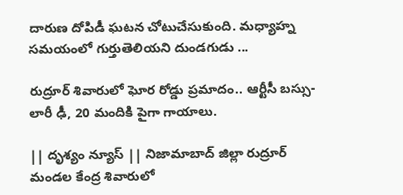దారుణ దోపిడీ ఘటన చోటుచేసుకుంది. మధ్యాహ్న సమయంలో గుర్తుతెలియని దుండగుడు ...

రుద్రూర్ శివారులో ఘోర రోడ్డు ప్రమాదం.. ఆర్టీసీ బస్సు-లారీ ఢీ, 20 మందికి పైగా గాయాలు.

|| దృశ్యం న్యూస్ || నిజామాబాద్ జిల్లా రుద్రూర్ మండల కేంద్ర శివారులో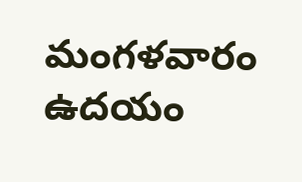మంగళవారం ఉదయం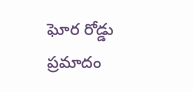ఘోర రోడ్డు ప్రమాదం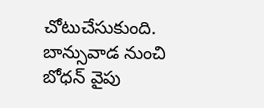చోటుచేసుకుంది. బాన్సువాడ నుంచి బోధన్ వైపు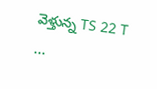వెళ్తున్న TS 22 T ...